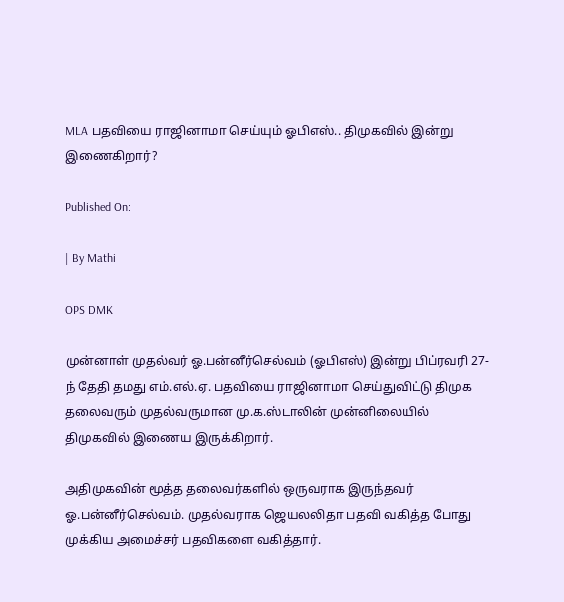MLA பதவியை ராஜினாமா செய்யும் ஓபிஎஸ்.. திமுகவில் இன்று இணைகிறார்?

Published On:

| By Mathi

OPS DMK

முன்னாள் முதல்வர் ஓ.பன்னீர்செல்வம் (ஓபிஎஸ்) இன்று பிப்ரவரி 27-ந் தேதி தமது எம்.எல்.ஏ. பதவியை ராஜினாமா செய்துவிட்டு திமுக தலைவரும் முதல்வருமான மு.க.ஸ்டாலின் முன்னிலையில் திமுகவில் இணைய இருக்கிறார்.

அதிமுகவின் மூத்த தலைவர்களில் ஒருவராக இருந்தவர் ஓ.பன்னீர்செல்வம். முதல்வராக ஜெயலலிதா பதவி வகித்த போது முக்கிய அமைச்சர் பதவிகளை வகித்தார்.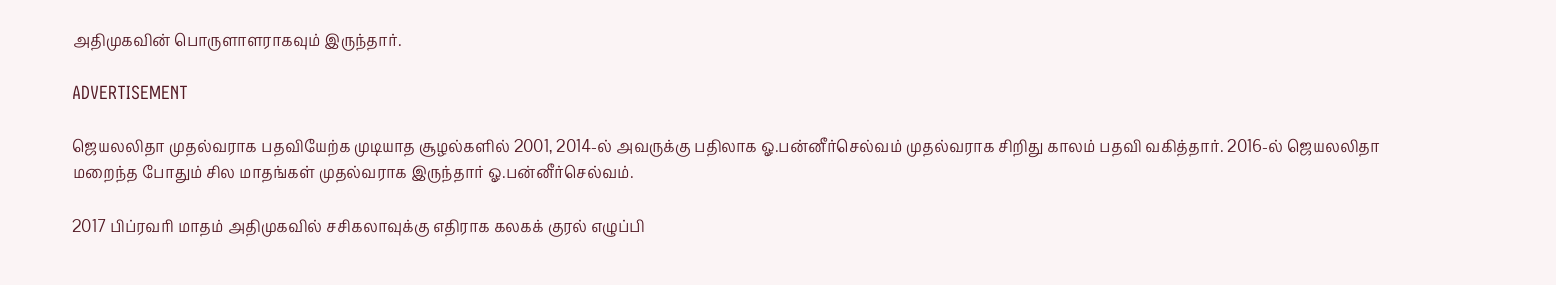அதிமுகவின் பொருளாளராகவும் இருந்தார்.

ADVERTISEMENT

ஜெயலலிதா முதல்வராக பதவியேற்க முடியாத சூழல்களில் 2001, 2014-ல் அவருக்கு பதிலாக ஓ.பன்னீர்செல்வம் முதல்வராக சிறிது காலம் பதவி வகித்தார். 2016-ல் ஜெயலலிதா மறைந்த போதும் சில மாதங்கள் முதல்வராக இருந்தார் ஓ.பன்னீர்செல்வம்.

2017 பிப்ரவரி மாதம் அதிமுகவில் சசிகலாவுக்கு எதிராக கலகக் குரல் எழுப்பி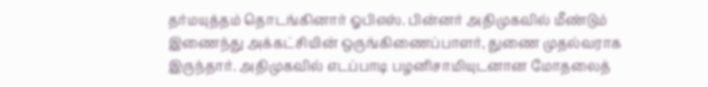தர்மயுத்தம் தொடங்கினார் ஓபிஎஸ். பின்னர் அதிமுகவில் மீண்டும் இணைந்து அக்கட்சியின் ஒருங்கிணைப்பாளர், துணை முதல்வராக இருந்தார். அதிமுகவில் எடப்பாடி பழனிசாமியுடனான மோதலைத்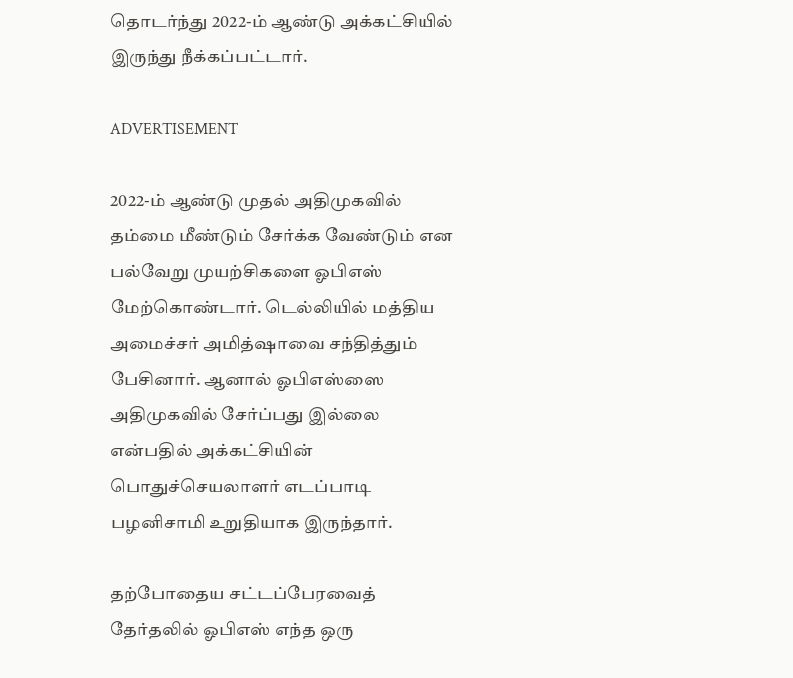தொடர்ந்து 2022-ம் ஆண்டு அக்கட்சியில் இருந்து நீக்கப்பட்டார்.

ADVERTISEMENT

2022-ம் ஆண்டு முதல் அதிமுகவில் தம்மை மீண்டும் சேர்க்க வேண்டும் என பல்வேறு முயற்சிகளை ஓபிஎஸ் மேற்கொண்டார். டெல்லியில் மத்திய அமைச்சர் அமித்ஷாவை சந்தித்தும் பேசினார். ஆனால் ஓபிஎஸ்ஸை அதிமுகவில் சேர்ப்பது இல்லை என்பதில் அக்கட்சியின் பொதுச்செயலாளர் எடப்பாடி பழனிசாமி உறுதியாக இருந்தார்.

தற்போதைய சட்டப்பேரவைத் தேர்தலில் ஓபிஎஸ் எந்த ஒரு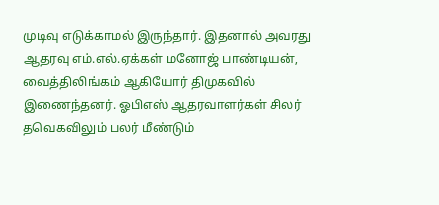முடிவு எடுக்காமல் இருந்தார். இதனால் அவரது ஆதரவு எம்.எல்.ஏக்கள் மனோஜ் பாண்டியன், வைத்திலிங்கம் ஆகியோர் திமுகவில் இணைந்தனர். ஓபிஎஸ் ஆதரவாளர்கள் சிலர் தவெகவிலும் பலர் மீண்டும்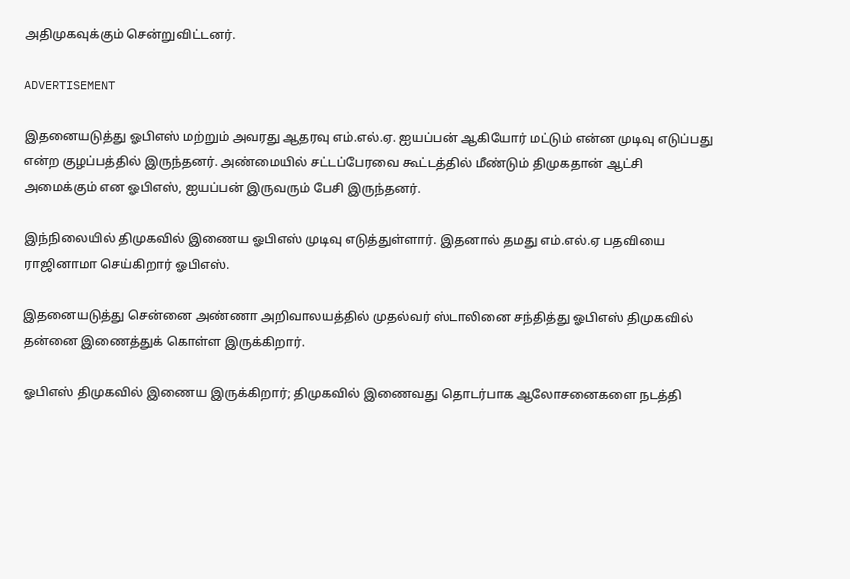அதிமுகவுக்கும் சென்றுவிட்டனர்.

ADVERTISEMENT

இதனையடுத்து ஓபிஎஸ் மற்றும் அவரது ஆதரவு எம்.எல்.ஏ. ஐயப்பன் ஆகியோர் மட்டும் என்ன முடிவு எடுப்பது என்ற குழப்பத்தில் இருந்தனர். அண்மையில் சட்டப்பேரவை கூட்டத்தில் மீண்டும் திமுகதான் ஆட்சி அமைக்கும் என ஓபிஎஸ், ஐயப்பன் இருவரும் பேசி இருந்தனர்.

இந்நிலையில் திமுகவில் இணைய ஓபிஎஸ் முடிவு எடுத்துள்ளார். இதனால் தமது எம்.எல்.ஏ பதவியை ராஜினாமா செய்கிறார் ஓபிஎஸ்.

இதனையடுத்து சென்னை அண்ணா அறிவாலயத்தில் முதல்வர் ஸ்டாலினை சந்தித்து ஓபிஎஸ் திமுகவில் தன்னை இணைத்துக் கொள்ள இருக்கிறார்.

ஓபிஎஸ் திமுகவில் இணைய இருக்கிறார்; திமுகவில் இணைவது தொடர்பாக ஆலோசனைகளை நடத்தி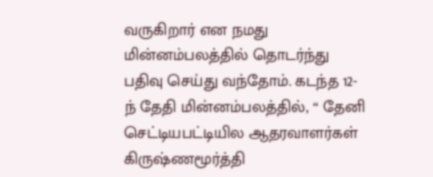வருகிறார் என நமது மின்னம்பலத்தில் தொடர்ந்து பதிவு செய்து வந்தோம். கடந்த 12-ந் தேதி மின்னம்பலத்தில், “ தேனி செட்டியபட்டியில ஆதரவாளர்கள் கிருஷ்ணமூர்த்தி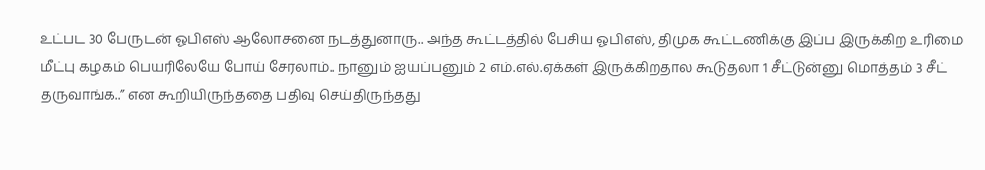உட்பட 30 பேருடன் ஓபிஎஸ் ஆலோசனை நடத்துனாரு.. அந்த கூட்டத்தில் பேசிய ஓபிஎஸ், திமுக கூட்டணிக்கு இப்ப இருக்கிற உரிமை மீட்பு கழகம் பெயரிலேயே போய் சேரலாம்.. நானும் ஐயப்பனும் 2 எம்.எல்.ஏக்கள் இருக்கிறதால கூடுதலா 1 சீட்டுன்னு மொத்தம் 3 சீட் தருவாங்க..” என கூறியிருந்ததை பதிவு செய்திருந்தது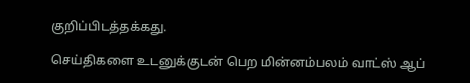குறிப்பிடத்தக்கது.

செய்திகளை உடனுக்குடன் பெற மின்னம்பலம் வாட்ஸ் ஆப்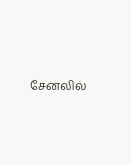சேனலில்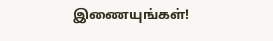இணையுங்கள்!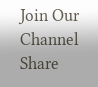Join Our Channel
Share